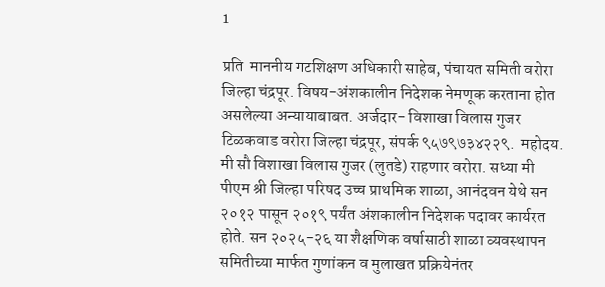1

प्रति  माननीय गटशिक्षण अधिकारी साहेब, पंचायत समिती वरोरा जिल्हा चंद्रपूर. विषय-अंशकालीन निदेशक नेमणूक करताना होत असलेल्या अन्यायाबाबत. अर्जदार- विशाखा विलास गुजर टिळकवाड वरोरा जिल्हा चंद्रपूर, संपर्क ९५७९७३४२२९.  महोदय. मी सौ विशाखा विलास गुजर (लुतडे) राहणार वरोरा. सध्या मी पीएम श्री जिल्हा परिषद उच्च प्राथमिक शाळा, आनंदवन येथे सन २०१२ पासून २०१९ पर्यंत अंशकालीन निदेशक पदावर कार्यरत होते. सन २०२५-२६ या शैक्षणिक वर्षासाठी शाळा व्यवस्थापन समितीच्या मार्फत गुणांकन व मुलाखत प्रक्रियेनंतर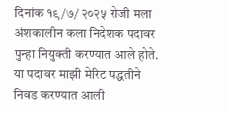दिनांक १९/७/ २०२५ रोजी मला अंशकालीन कला निदेशक पदावर पुन्हा नियुक्ती करण्यात आले होते. या पदावर माझी मेरिट पद्धतीने निवड करण्यात आली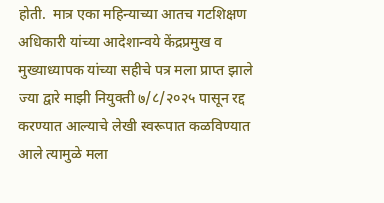होती.  मात्र एका महिन्याच्या आतच गटशिक्षण अधिकारी यांच्या आदेशान्वये केंद्रप्रमुख व मुख्याध्यापक यांच्या सहीचे पत्र मला प्राप्त झाले ज्या द्वारे माझी नियुक्ती ७/८/२०२५ पासून रद्द करण्यात आल्याचे लेखी स्वरूपात कळविण्यात आले त्यामुळे मला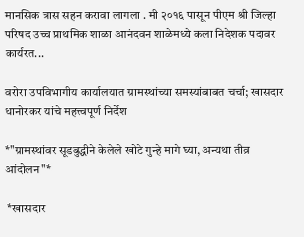मानसिक त्रास सहन करावा लागला . मी २०१६ पासून पीएम श्री जिल्हा परिषद उच्च प्राथमिक शाळा आनंदवन शाळेमध्ये कला निदेशक पदावर कार्यरत...

वरोरा उपविभागीय कार्यालयात ग्रामस्थांच्या समस्यांबाबत चर्चा; खासदार धानोरकर यांचे महत्त्वपूर्ण निर्देश

*"ग्रामस्थांवर सूडबुद्धीने केलेले खोटे गुन्हे मागे घ्या, अन्यथा तीव्र आंदोलन"*

 *खासदार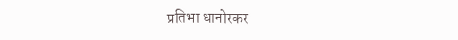प्रतिभा धानोरकर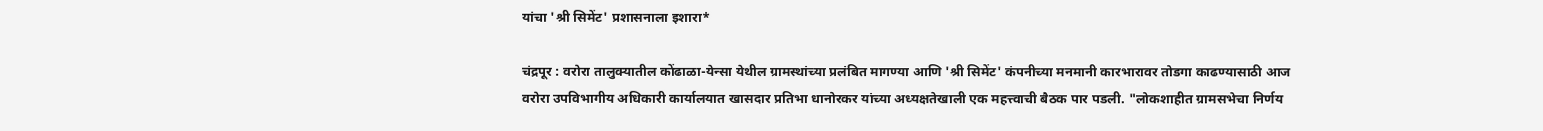यांचा 'श्री सिमेंट' प्रशासनाला इशारा*

चंद्रपूर : वरोरा तालुक्यातील कोंढाळा-येन्सा येथील ग्रामस्थांच्या प्रलंबित मागण्या आणि 'श्री सिमेंट' कंपनीच्या मनमानी कारभारावर तोडगा काढण्यासाठी आज वरोरा उपविभागीय अधिकारी कार्यालयात खासदार प्रतिभा धानोरकर यांच्या अध्यक्षतेखाली एक महत्त्वाची बैठक पार पडली. "लोकशाहीत ग्रामसभेचा निर्णय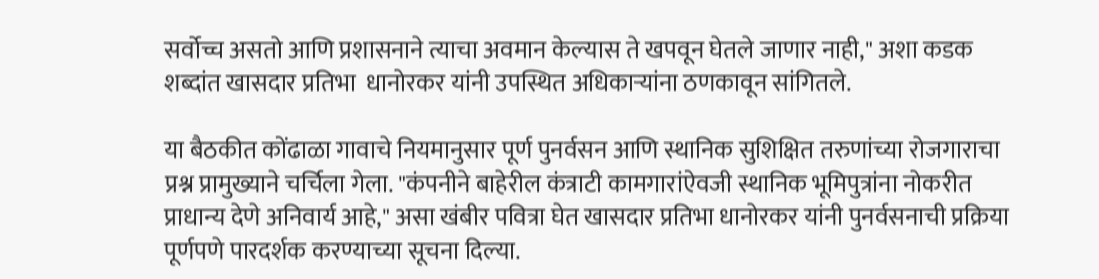सर्वोच्च असतो आणि प्रशासनाने त्याचा अवमान केल्यास ते खपवून घेतले जाणार नाही," अशा कडक शब्दांत खासदार प्रतिभा  धानोरकर यांनी उपस्थित अधिकाऱ्यांना ठणकावून सांगितले.

या बैठकीत कोंढाळा गावाचे नियमानुसार पूर्ण पुनर्वसन आणि स्थानिक सुशिक्षित तरुणांच्या रोजगाराचा प्रश्न प्रामुख्याने चर्चिला गेला. "कंपनीने बाहेरील कंत्राटी कामगारांऐवजी स्थानिक भूमिपुत्रांना नोकरीत प्राधान्य देणे अनिवार्य आहे," असा खंबीर पवित्रा घेत खासदार प्रतिभा धानोरकर यांनी पुनर्वसनाची प्रक्रिया पूर्णपणे पारदर्शक करण्याच्या सूचना दिल्या.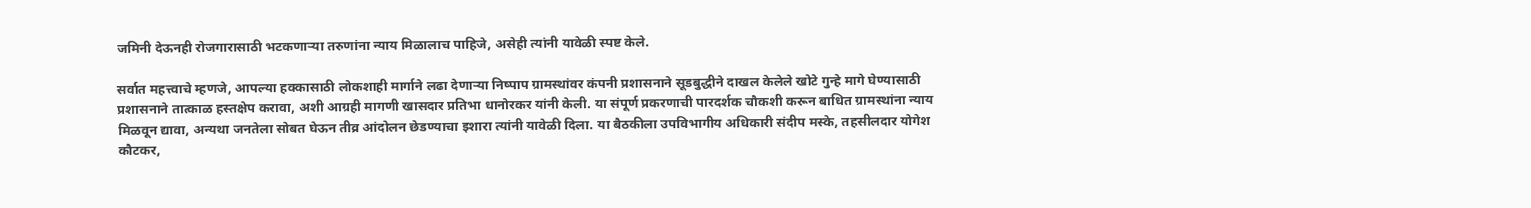जमिनी देऊनही रोजगारासाठी भटकणाऱ्या तरुणांना न्याय मिळालाच पाहिजे, असेही त्यांनी यावेळी स्पष्ट केले.

सर्वात महत्त्वाचे म्हणजे, आपल्या हक्कासाठी लोकशाही मार्गाने लढा देणाऱ्या निष्पाप ग्रामस्थांवर कंपनी प्रशासनाने सूडबुद्धीने दाखल केलेले खोटे गुन्हे मागे घेण्यासाठी प्रशासनाने तात्काळ हस्तक्षेप करावा, अशी आग्रही मागणी खासदार प्रतिभा धानोरकर यांनी केली. या संपूर्ण प्रकरणाची पारदर्शक चौकशी करून बाधित ग्रामस्थांना न्याय मिळवून द्यावा, अन्यथा जनतेला सोबत घेऊन तीव्र आंदोलन छेडण्याचा इशारा त्यांनी यावेळी दिला. या बैठकीला उपविभागीय अधिकारी संदीप मस्के, तहसीलदार योगेश कौटकर,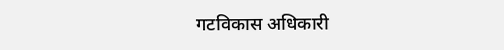गटविकास अधिकारी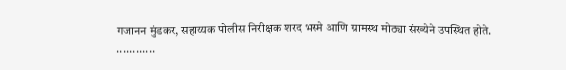गजानन मुंडकर, सहाय्यक पोलीस निरीक्षक शरद भस्मे आणि ग्रामस्थ मोठ्या संख्येने उपस्थित होते.
............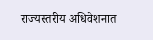राज्यस्तरीय अधिवेशनात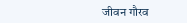जीवन गौरव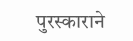पुरस्काराने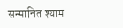सन्मानित श्याम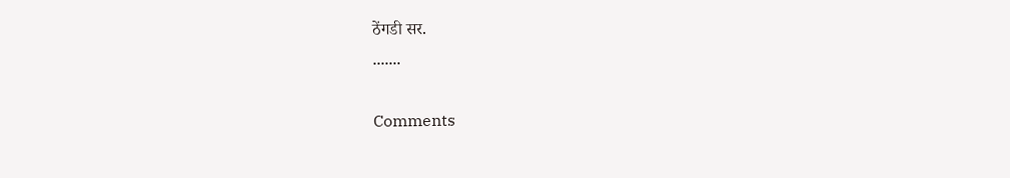ठेंगडी सर.
.......

Comments